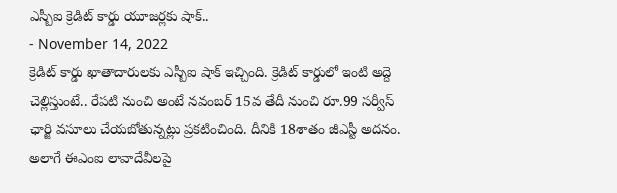ఎస్బీఐ క్రెడిట్ కార్డు యూజర్లకు షాక్..
- November 14, 2022
క్రెడిట్ కార్డు ఖాతాదారులకు ఎస్బీఐ షాక్ ఇచ్చింది. క్రెడిట్ కార్డులో ఇంటి అద్దె చెల్లిస్తుంటే.. రేపటి నుంచి అంటే నవంబర్ 15వ తేదీ నుంచి రూ.99 సర్వీస్ ఛార్జి వసూలు చేయబోతున్నట్లు ప్రకటించింది. దీనికి 18శాతం జీఎస్టీ అదనం.
అలాగే ఈఎంఐ లావాదేవీలపై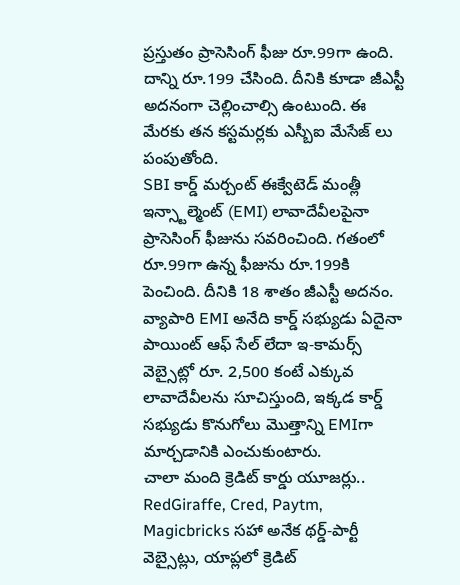ప్రస్తుతం ప్రాసెసింగ్ ఫీజు రూ.99గా ఉంది. దాన్ని రూ.199 చేసింది. దీనికి కూడా జీఎస్టీ అదనంగా చెల్లించాల్సి ఉంటుంది. ఈ మేరకు తన కస్టమర్లకు ఎస్బీఐ మేసేజ్ లు పంపుతోంది.
SBI కార్డ్ మర్చంట్ ఈక్వేటెడ్ మంత్లీ ఇన్స్టాల్మెంట్ (EMI) లావాదేవీలపైనా ప్రాసెసింగ్ ఫీజును సవరించింది. గతంలో రూ.99గా ఉన్న ఫీజును రూ.199కి పెంచింది. దీనికి 18 శాతం జీఎస్టీ అదనం.
వ్యాపారి EMI అనేది కార్డ్ సభ్యుడు ఏదైనా పాయింట్ ఆఫ్ సేల్ లేదా ఇ-కామర్స్ వెబ్సైట్లో రూ. 2,500 కంటే ఎక్కువ లావాదేవీలను సూచిస్తుంది, ఇక్కడ కార్డ్ సభ్యుడు కొనుగోలు మొత్తాన్ని EMIగా మార్చడానికి ఎంచుకుంటారు.
చాలా మంది క్రెడిట్ కార్డు యూజర్లు.. RedGiraffe, Cred, Paytm, Magicbricks సహా అనేక థర్డ్-పార్టీ వెబ్సైట్లు, యాప్లలో క్రెడిట్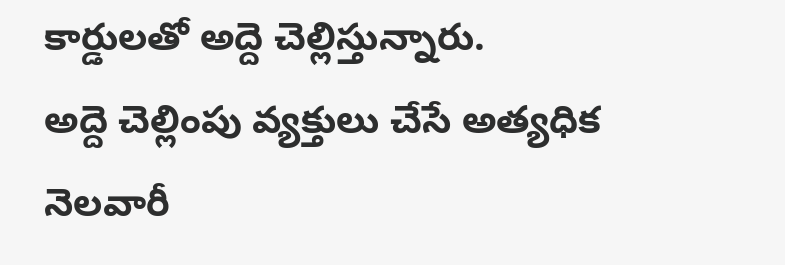కార్డులతో అద్దె చెల్లిస్తున్నారు.
అద్దె చెల్లింపు వ్యక్తులు చేసే అత్యధిక నెలవారీ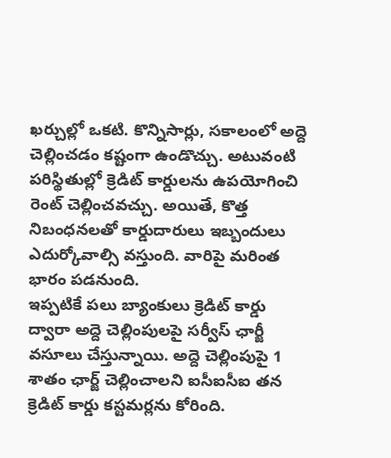ఖర్చుల్లో ఒకటి. కొన్నిసార్లు, సకాలంలో అద్దె చెల్లించడం కష్టంగా ఉండొచ్చు. అటువంటి పరిస్థితుల్లో క్రెడిట్ కార్డులను ఉపయోగించి రెంట్ చెల్లించవచ్చు. అయితే, కొత్త నిబంధనలతో కార్డుదారులు ఇబ్బందులు ఎదుర్కోవాల్సి వస్తుంది. వారిపై మరింత భారం పడనుంది.
ఇప్పటికే పలు బ్యాంకులు క్రెడిట్ కార్డు ద్వారా అద్దె చెల్లింపులపై సర్వీస్ ఛార్జీ వసూలు చేస్తున్నాయి. అద్దె చెల్లింపుపై 1 శాతం ఛార్జ్ చెల్లించాలని ఐసీఐసీఐ తన క్రెడిట్ కార్డు కస్టమర్లను కోరింది.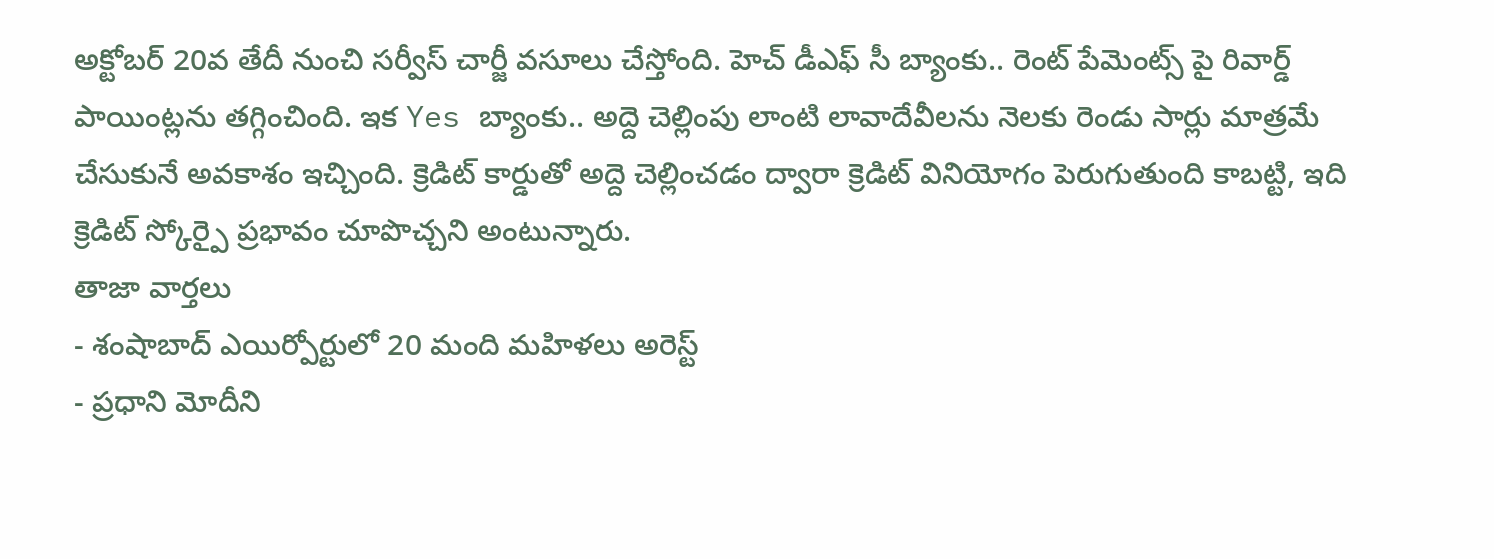అక్టోబర్ 20వ తేదీ నుంచి సర్వీస్ చార్జీ వసూలు చేస్తోంది. హెచ్ డీఎఫ్ సీ బ్యాంకు.. రెంట్ పేమెంట్స్ పై రివార్డ్ పాయింట్లను తగ్గించింది. ఇక Yes బ్యాంకు.. అద్దె చెల్లింపు లాంటి లావాదేవీలను నెలకు రెండు సార్లు మాత్రమే చేసుకునే అవకాశం ఇచ్చింది. క్రెడిట్ కార్డుతో అద్దె చెల్లించడం ద్వారా క్రెడిట్ వినియోగం పెరుగుతుంది కాబట్టి, ఇది క్రెడిట్ స్కోర్పై ప్రభావం చూపొచ్చని అంటున్నారు.
తాజా వార్తలు
- శంషాబాద్ ఎయిర్పోర్టులో 20 మంది మహిళలు అరెస్ట్
- ప్రధాని మోదీని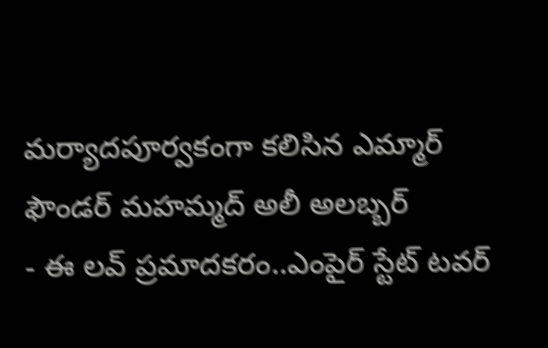మర్యాదపూర్వకంగా కలిసిన ఎమ్మార్ ఫౌండర్ మహమ్మద్ అలీ అలబ్బర్
- ఈ లవ్ ప్రమాదకరం..ఎంపైర్ స్టేట్ టవర్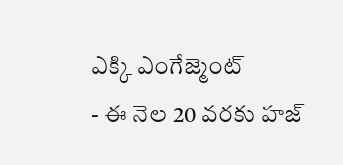ఎక్కి ఎంగేజ్మెంట్
- ఈ నెల 20 వరకు హజ్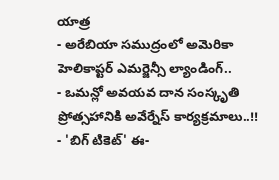యాత్ర
- అరేబియా సముద్రంలో అమెరికా హెలికాప్టర్ ఎమర్జెన్సీ ల్యాండింగ్..
- ఒమన్లో అవయవ దాన సంస్కృతి ప్రోత్సహానికి అవేర్నేస్ కార్యక్రమాలు..!!
- 'బిగ్ టికెట్' ఈ-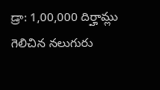డ్రా: 1,00,000 దిర్హామ్లు గెలిచిన నలుగురు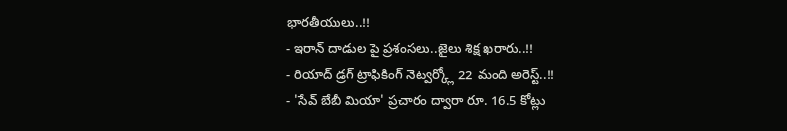భారతీయులు..!!
- ఇరాన్ దాడుల పై ప్రశంసలు..జైలు శిక్ష ఖరారు..!!
- రియాద్ డ్రగ్ ట్రాఫికింగ్ నెట్వర్క్లో 22 మంది అరెస్ట్..!!
- 'సేవ్ బేబీ మియా' ప్రచారం ద్వారా రూ. 16.5 కోట్లు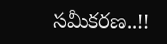సమీకరణ..!!